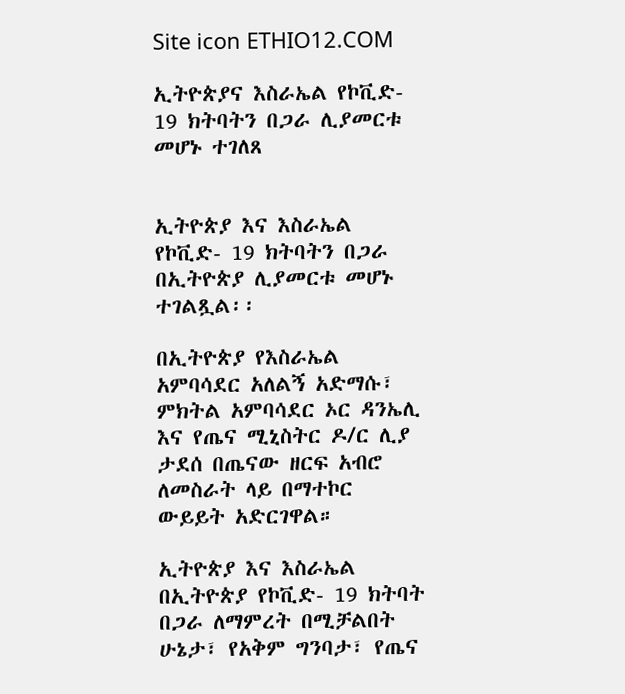Site icon ETHIO12.COM

ኢትዮጵያና እስራኤል የኮቪድ- 19 ክትባትን በጋራ ሊያመርቱ መሆኑ ተገለጸ


ኢትዮጵያ እና እስራኤል የኮቪድ- 19 ክትባትን በጋራ በኢትዮጵያ ሊያመርቱ መሆኑ ተገልጿል፡፡

በኢትዮጵያ የእስራኤል አምባሳደር አለልኝ አድማሱ፣ ምክትል አምባሳደር ኦር ዳንኤሊ እና የጤና ሚኒስትር ዶ/ር ሊያ ታደሰ በጤናው ዘርፍ አብሮ ለመስራት ላይ በማተኮር ውይይት አድርገዋል።

ኢትዮጵያ እና እስራኤል በኢትዮጵያ የኮቪድ- 19 ክትባት በጋራ ለማምረት በሚቻልበት ሁኔታ፣ የአቅም ግንባታ፣ የጤና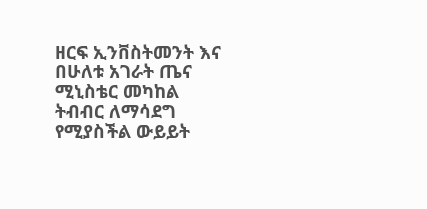ዘርፍ ኢንቨስትመንት እና በሁለቱ አገራት ጤና ሚኒስቴር መካከል ትብብር ለማሳደግ የሚያስችል ውይይት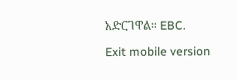አድርገዋል። EBC.

Exit mobile version